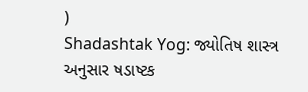)
Shadashtak Yog: જ્યોતિષ શાસ્ત્ર અનુસાર ષડાષ્ટક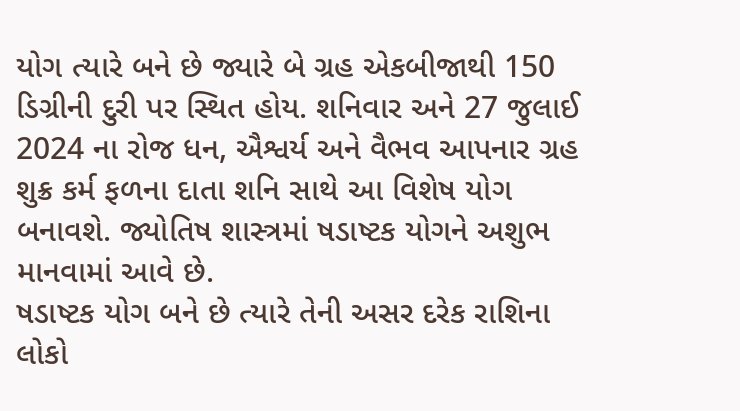યોગ ત્યારે બને છે જ્યારે બે ગ્રહ એકબીજાથી 150 ડિગ્રીની દુરી પર સ્થિત હોય. શનિવાર અને 27 જુલાઈ 2024 ના રોજ ધન, ઐશ્વર્ય અને વૈભવ આપનાર ગ્રહ શુક્ર કર્મ ફળના દાતા શનિ સાથે આ વિશેષ યોગ બનાવશે. જ્યોતિષ શાસ્ત્રમાં ષડાષ્ટક યોગને અશુભ માનવામાં આવે છે.
ષડાષ્ટક યોગ બને છે ત્યારે તેની અસર દરેક રાશિના લોકો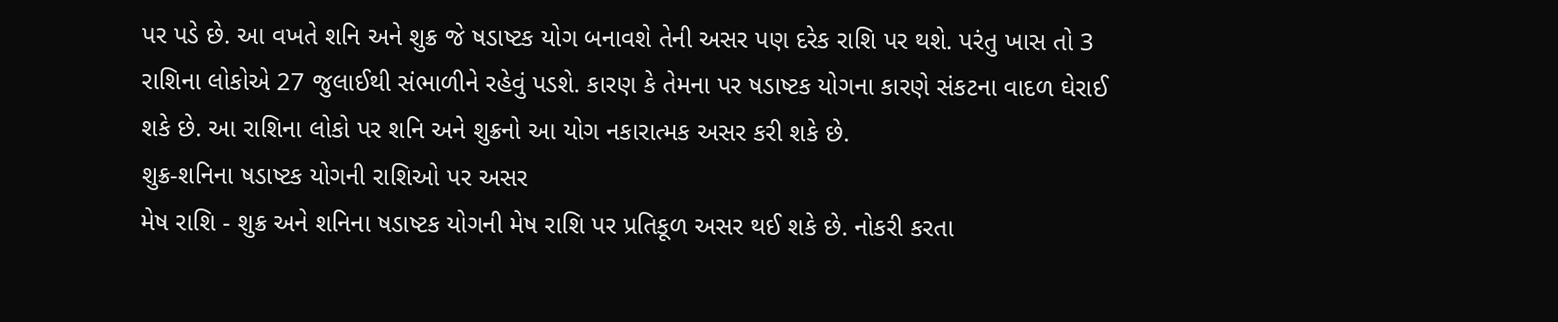પર પડે છે. આ વખતે શનિ અને શુક્ર જે ષડાષ્ટક યોગ બનાવશે તેની અસર પણ દરેક રાશિ પર થશે. પરંતુ ખાસ તો 3 રાશિના લોકોએ 27 જુલાઈથી સંભાળીને રહેવું પડશે. કારણ કે તેમના પર ષડાષ્ટક યોગના કારણે સંકટના વાદળ ઘેરાઈ શકે છે. આ રાશિના લોકો પર શનિ અને શુક્રનો આ યોગ નકારાત્મક અસર કરી શકે છે.
શુક્ર-શનિના ષડાષ્ટક યોગની રાશિઓ પર અસર
મેષ રાશિ - શુક્ર અને શનિના ષડાષ્ટક યોગની મેષ રાશિ પર પ્રતિકૂળ અસર થઈ શકે છે. નોકરી કરતા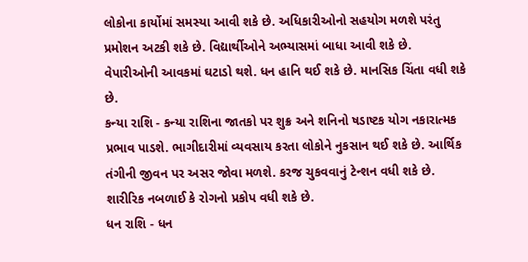લોકોના કાર્યોમાં સમસ્યા આવી શકે છે. અધિકારીઓનો સહયોગ મળશે પરંતુ પ્રમોશન અટકી શકે છે. વિદ્યાર્થીઓને અભ્યાસમાં બાધા આવી શકે છે. વેપારીઓની આવકમાં ઘટાડો થશે. ધન હાનિ થઈ શકે છે. માનસિક ચિંતા વધી શકે છે.
કન્યા રાશિ - કન્યા રાશિના જાતકો પર શુક્ર અને શનિનો ષડાષ્ટક યોગ નકારાત્મક પ્રભાવ પાડશે. ભાગીદારીમાં વ્યવસાય કરતા લોકોને નુકસાન થઈ શકે છે. આર્થિક તંગીની જીવન પર અસર જોવા મળશે. કરજ ચુકવવાનું ટેન્શન વધી શકે છે. શારીરિક નબળાઈ કે રોગનો પ્રકોપ વધી શકે છે.
ધન રાશિ - ધન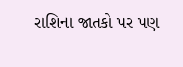રાશિના જાતકો પર પણ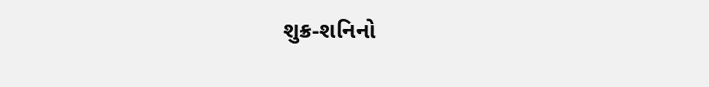શુક્ર-શનિનો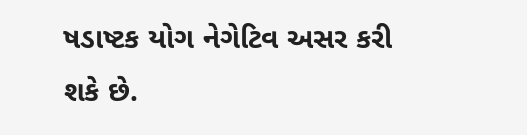ષડાષ્ટક યોગ નેગેટિવ અસર કરી શકે છે.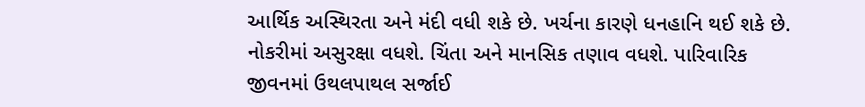આર્થિક અસ્થિરતા અને મંદી વધી શકે છે. ખર્ચના કારણે ધનહાનિ થઈ શકે છે. નોકરીમાં અસુરક્ષા વધશે. ચિંતા અને માનસિક તણાવ વધશે. પારિવારિક જીવનમાં ઉથલપાથલ સર્જાઈ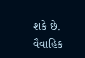શકે છે. વૈવાહિક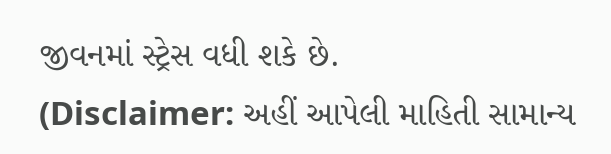જીવનમાં સ્ટ્રેસ વધી શકે છે.
(Disclaimer: અહીં આપેલી માહિતી સામાન્ય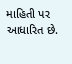માહિતી પર આધારિત છે.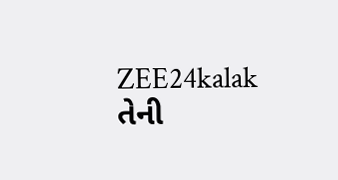ZEE24kalak તેની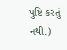પુષ્ટિ કરતું નથી.)